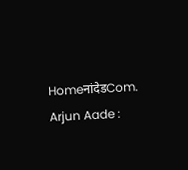HomeनांदेडCom. Arjun Aade :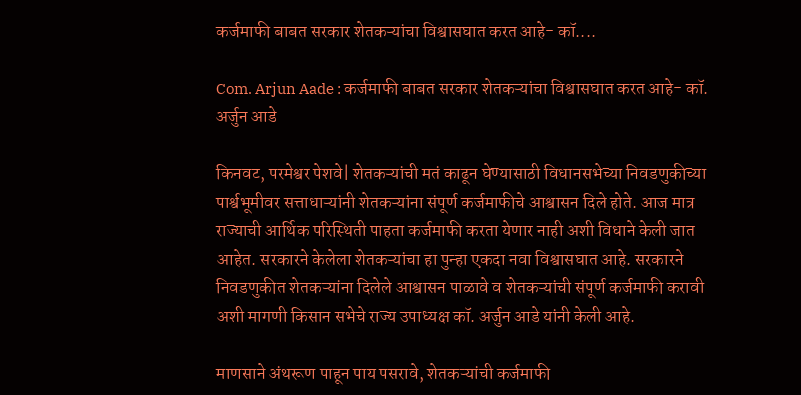कर्जमाफी बाबत सरकार शेतकऱ्यांचा विश्वासघात करत आहे- कॉ....

Com. Arjun Aade : कर्जमाफी बाबत सरकार शेतकऱ्यांचा विश्वासघात करत आहे- कॉ. अर्जुन आडे

किनवट, परमेश्वर पेशवे| शेतकऱ्यांची मतं काढून घेण्यासाठी विधानसभेच्या निवडणुकीच्या पार्श्वभूमीवर सत्ताधाऱ्यांनी शेतकऱ्यांना संपूर्ण कर्जमाफीचे आश्वासन दिले होते. आज मात्र राज्याची आर्थिक परिस्थिती पाहता कर्जमाफी करता येणार नाही अशी विधाने केली जात आहेत. सरकारने केलेला शेतकऱ्यांचा हा पुन्हा एकदा नवा विश्वासघात आहे. सरकारने निवडणुकीत शेतकऱ्यांना दिलेले आश्वासन पाळावे व शेतकऱ्यांची संपूर्ण कर्जमाफी करावी अशी मागणी किसान सभेचे राज्य उपाध्यक्ष कॉ. अर्जुन आडे यांनी केली आहे.

माणसाने अंथरूण पाहून पाय पसरावे, शेतकऱ्यांची कर्जमाफी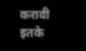करावी इतके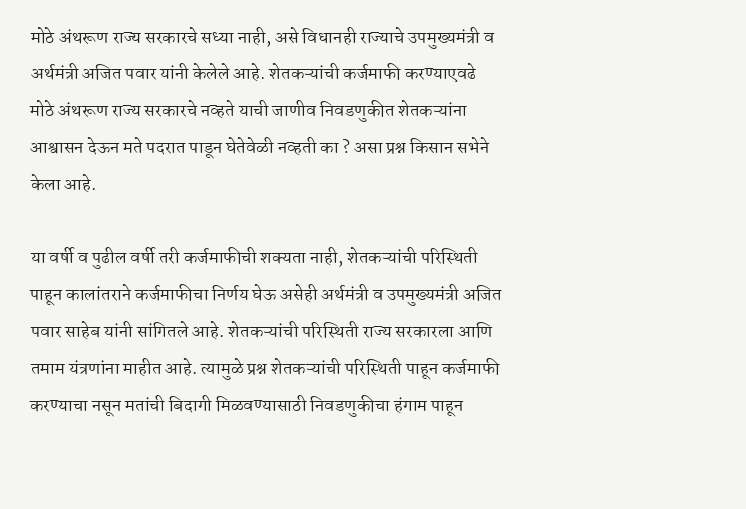मोठे अंथरूण राज्य सरकारचे सध्या नाही, असे विधानही राज्याचे उपमुख्यमंत्री व अर्थमंत्री अजित पवार यांनी केलेले आहे. शेतकऱ्यांची कर्जमाफी करण्याएवढे मोठे अंथरूण राज्य सरकारचे नव्हते याची जाणीव निवडणुकीत शेतकऱ्यांना आश्वासन देऊन मते पदरात पाडून घेतेवेळी नव्हती का ? असा प्रश्न किसान सभेने केला आहे.

या वर्षी व पुढील वर्षी तरी कर्जमाफीची शक्यता नाही, शेतकऱ्यांची परिस्थिती पाहून कालांतराने कर्जमाफीचा निर्णय घेऊ असेही अर्थमंत्री व उपमुख्यमंत्री अजित पवार साहेब यांनी सांगितले आहे. शेतकऱ्यांची परिस्थिती राज्य सरकारला आणि तमाम यंत्रणांना माहीत आहे. त्यामुळे प्रश्न शेतकऱ्यांची परिस्थिती पाहून कर्जमाफी करण्याचा नसून मतांची बिदागी मिळवण्यासाठी निवडणुकीचा हंगाम पाहून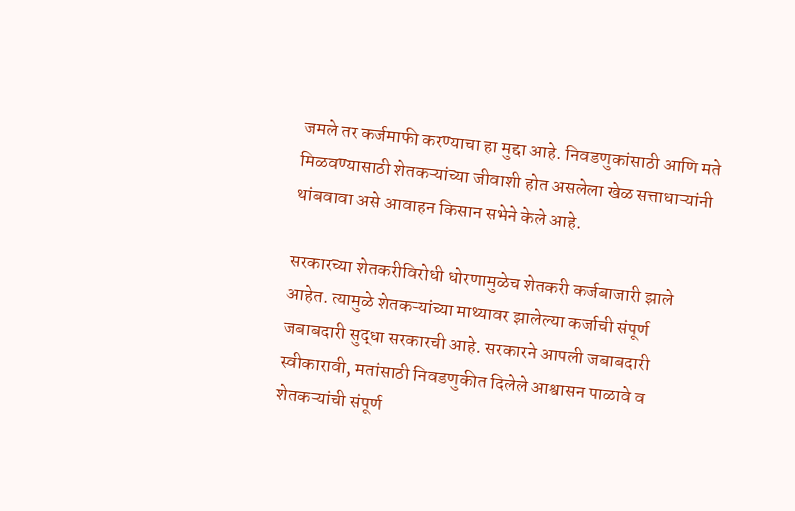जमले तर कर्जमाफी करण्याचा हा मुद्दा आहे. निवडणुकांसाठी आणि मते मिळवण्यासाठी शेतकऱ्यांच्या जीवाशी होत असलेला खेळ सत्ताधाऱ्यांनी थांबवावा असे आवाहन किसान सभेने केले आहे.

सरकारच्या शेतकरीविरोधी धोरणामुळेच शेतकरी कर्जबाजारी झाले आहेत. त्यामुळे शेतकऱ्यांच्या माथ्यावर झालेल्या कर्जाची संपूर्ण जबाबदारी सुद्धा सरकारची आहे. सरकारने आपली जबाबदारी स्वीकारावी, मतांसाठी निवडणुकीत दिलेले आश्वासन पाळावे व शेतकऱ्यांची संपूर्ण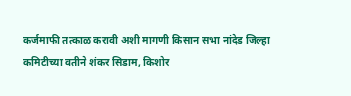कर्जमाफी तत्काळ करावी अशी मागणी किसान सभा नांदेड जिल्हा कमिटीच्या वतीने शंकर सिडाम, किशोर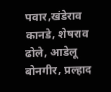पवार,खंडेराव कानडे, शेषराव ढोले, आडेलू बोनगीर, प्रल्हाद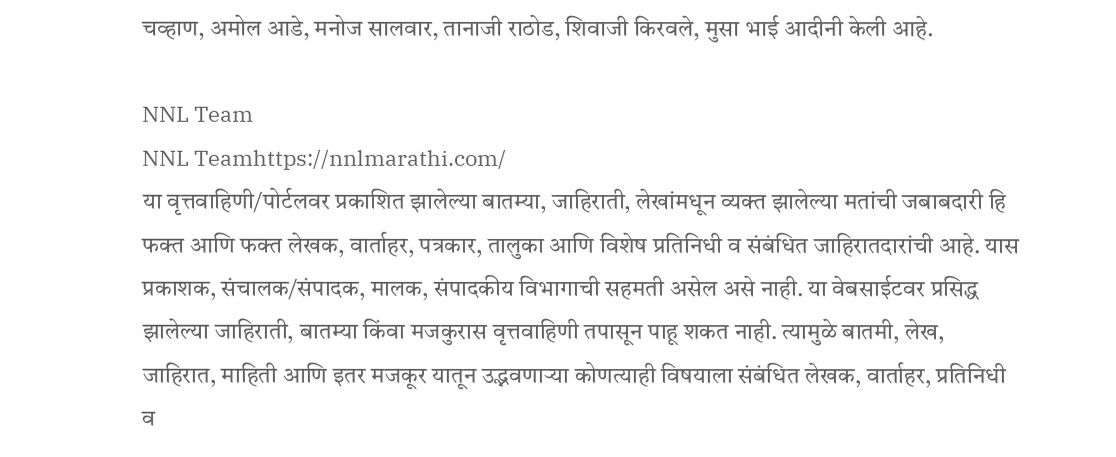चव्हाण, अमोल आडे, मनोज सालवार, तानाजी राठोड, शिवाजी किरवले, मुसा भाई आदीनी केली आहे.

NNL Team
NNL Teamhttps://nnlmarathi.com/
या वृत्तवाहिणी/पोर्टलवर प्रकाशित झालेल्या बातम्या, जाहिराती, लेखांमधून व्यक्त झालेल्या मतांची जबाबदारी हि फक्त आणि फक्त लेखक, वार्ताहर, पत्रकार, तालुका आणि विशेष प्रतिनिधी व संबंधित जाहिरातदारांची आहे. यास प्रकाशक, संचालक/संपादक, मालक, संपादकीय विभागाची सहमती असेल असे नाही. या वेबसाईटवर प्रसिद्ध झालेल्या जाहिराती, बातम्या किंवा मजकुरास वृत्तवाहिणी तपासून पाहू शकत नाही. त्यामुळे बातमी, लेख, जाहिरात, माहिती आणि इतर मजकूर यातून उद्भवणाऱ्या कोणत्याही विषयाला संबंधित लेखक, वार्ताहर, प्रतिनिधी व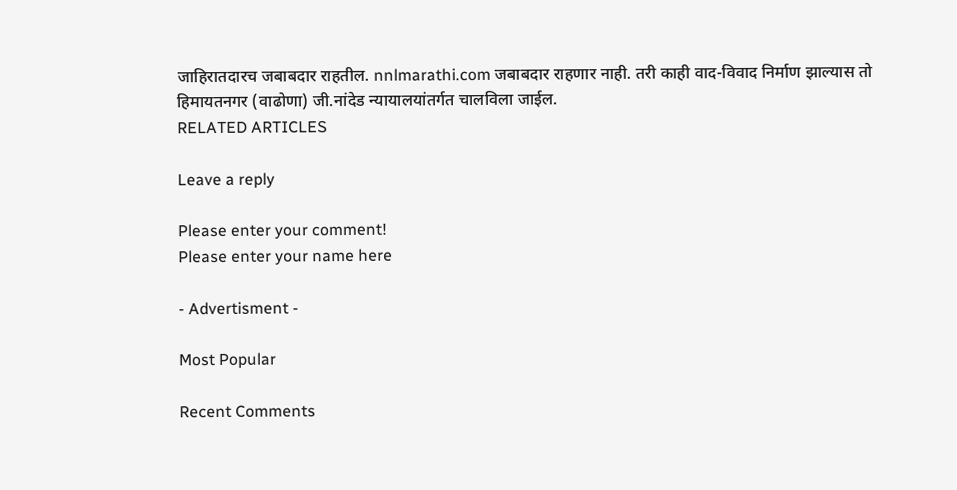जाहिरातदारच जबाबदार राहतील. nnlmarathi.com जबाबदार राहणार नाही. तरी काही वाद-विवाद निर्माण झाल्यास तो हिमायतनगर (वाढोणा) जी.नांदेड न्यायालयांतर्गत चालविला जाईल.
RELATED ARTICLES

Leave a reply

Please enter your comment!
Please enter your name here

- Advertisment -

Most Popular

Recent Comments